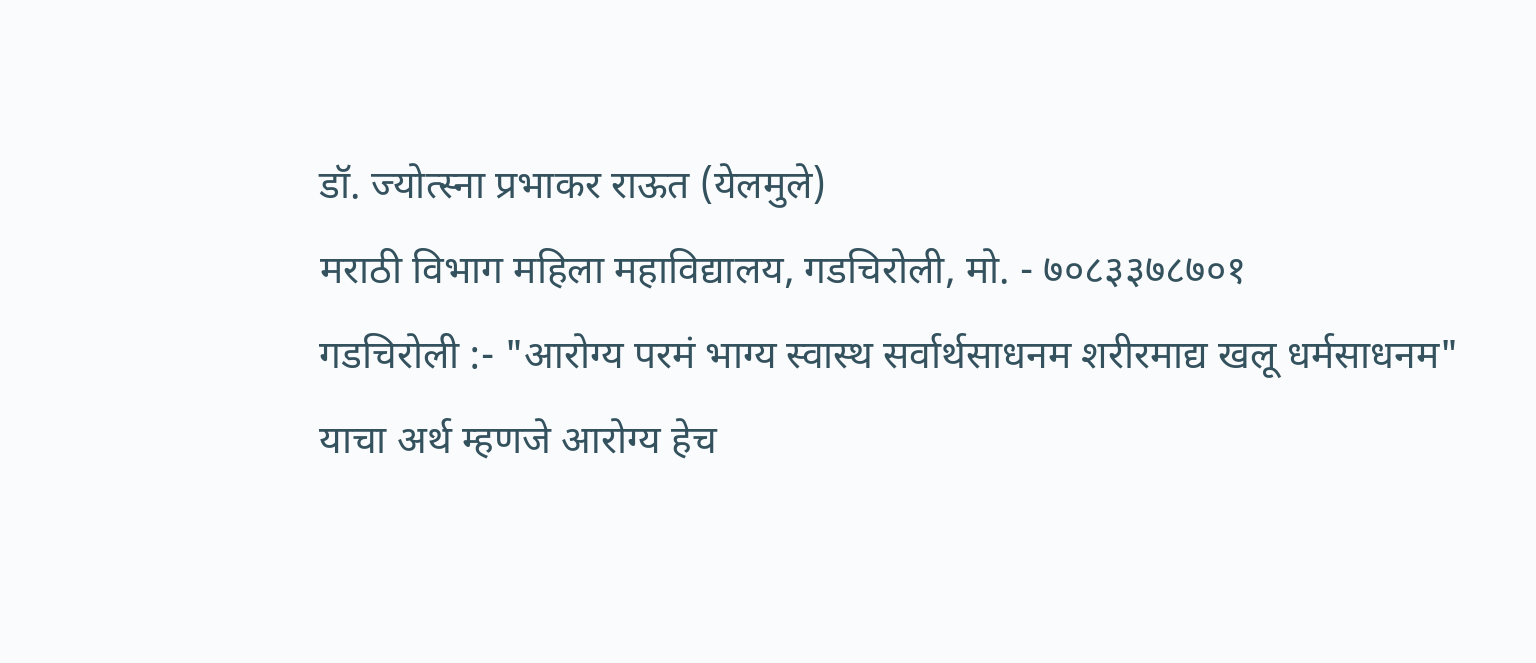डॉ. ज्योत्स्ना प्रभाकर राऊत (येलमुले)
मराठी विभाग महिला महाविद्यालय, गडचिरोली, मो. - ७०८३३७८७०१
गडचिरोली :- "आरोग्य परमं भाग्य स्वास्थ सर्वार्थसाधनम शरीरमाद्य खलू धर्मसाधनम" याचा अर्थ म्हणजे आरोग्य हेच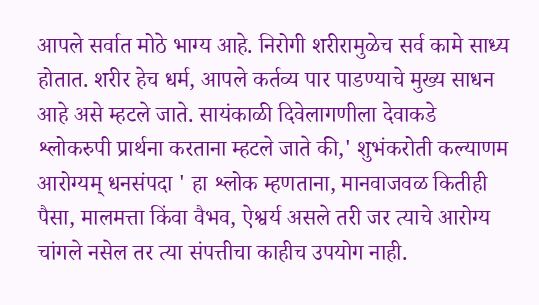आपले सर्वात मोठे भाग्य आहे. निरोगी शरीरामुळेच सर्व कामे साध्य होतात. शरीर हेच धर्म, आपले कर्तव्य पार पाडण्याचे मुख्य साधन आहे असे म्हटले जाते. सायंकाळी दिवेलागणीला देवाकडे श्लोकरुपी प्रार्थना करताना म्हटले जाते की,' शुभंकरोती कल्याणम आरोग्यम् धनसंपदा ' हा श्लोक म्हणताना, मानवाजवळ कितीही पैसा, मालमत्ता किंवा वैभव, ऐश्वर्य असले तरी जर त्याचे आरोग्य चांगले नसेल तर त्या संपत्तीचा काहीच उपयोग नाही.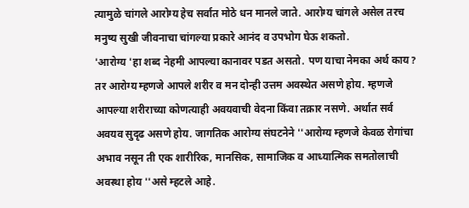त्यामुळे चांगले आरोग्य हेच सर्वात मोठे धन मानले जाते. आरोग्य चांगले असेल तरच मनुष्य सुखी जीवनाचा चांगल्या प्रकारे आनंद व उपभोग घेऊ शकतो.
'आरोग्य 'हा शब्द नेहमी आपल्या कानावर पडत असतो. पण याचा नेमका अर्थ काय? तर आरोग्य म्हणजे आपले शरीर व मन दोन्ही उत्तम अवस्थेत असणे होय. म्हणजे आपल्या शरीराच्या कोणत्याही अवयवाची वेदना किंवा तक्रार नसणे. अर्थात सर्व अवयव सुदृढ असणे होय. जागतिक आरोग्य संघटनेने ''आरोग्य म्हणजे केवळ रोगांचा अभाव नसून ती एक शारीरिक, मानसिक, सामाजिक व आध्यात्मिक समतोलाची अवस्था होय ''असे म्हटले आहे.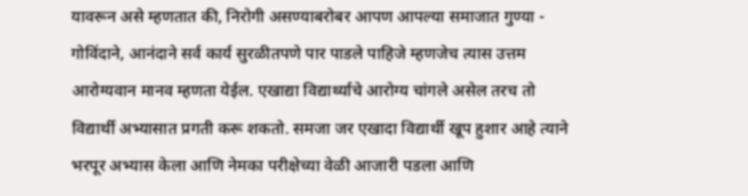यावरून असे म्हणतात की, निरोगी असण्याबरोबर आपण आपल्या समाजात गुण्या - गोविंदाने, आनंदाने सर्व कार्य सुरळीतपणे पार पाडले पाहिजे म्हणजेच त्यास उत्तम आरोग्यवान मानव म्हणता येईल. एखाद्या विद्यार्थ्याचे आरोग्य चांगले असेल तरच तो विद्यार्थी अभ्यासात प्रगती करू शकतो. समजा जर एखादा विद्यार्थी खूप हुशार आहे त्याने भरपूर अभ्यास केला आणि नेमका परीक्षेच्या वेळी आजारी पडला आणि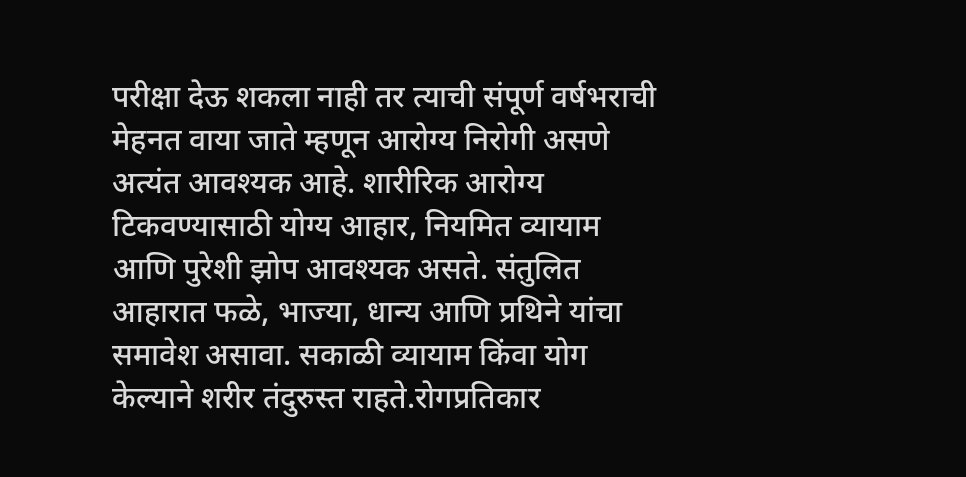परीक्षा देऊ शकला नाही तर त्याची संपूर्ण वर्षभराची मेहनत वाया जाते म्हणून आरोग्य निरोगी असणे अत्यंत आवश्यक आहे. शारीरिक आरोग्य टिकवण्यासाठी योग्य आहार, नियमित व्यायाम आणि पुरेशी झोप आवश्यक असते. संतुलित आहारात फळे, भाज्या, धान्य आणि प्रथिने यांचा समावेश असावा. सकाळी व्यायाम किंवा योग केल्याने शरीर तंदुरुस्त राहते.रोगप्रतिकार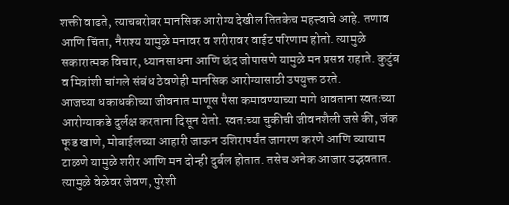शक्ती वाढते, त्याचबरोबर मानसिक आरोग्य देखील तितकेच महत्त्वाचे आहे. तणाव आणि चिंता, नैराश्य यामुळे मनावर व शरीरावर वाईट परिणाम होतो. त्यामुळे सकारात्मक विचार, ध्यानसाधना आणि छंद जोपासणे यामुळे मन प्रसन्न राहाते. कुटुंब व मित्रांशी चांगले संबंध ठेवणेही मानसिक आरोग्यासाठी उपयुक्त ठरते.
आजच्या धकाधकीच्या जीवनात माणूस पैसा कमावण्याच्या मागे धावताना स्वतःच्या आरोग्याकडे दुर्लक्ष करताना दिसून येतो. स्वतःच्या चुकीची जीवनशैली जसे की, जंक फूड खाणे, मोबाईलच्या आहारी जाऊन उशिरापर्यंत जागरण करणे आणि व्यायाम टाळणे यामुळे शरीर आणि मन दोन्ही दुर्बल होतात. तसेच अनेक आजार उद्भवतात. त्यामुळे वेळेवर जेवण, पुरेशी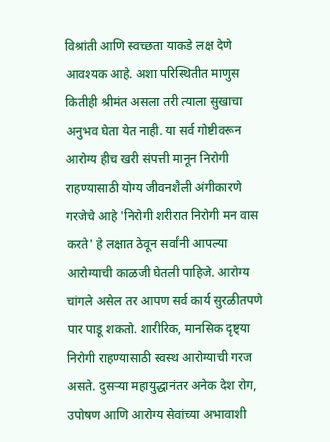विश्रांती आणि स्वच्छता याकडे लक्ष देणे आवश्यक आहे. अशा परिस्थितीत माणुस कितीही श्रीमंत असला तरी त्याला सुखाचा अनुभव घेता येत नाही. या सर्व गोष्टीवरून आरोग्य हीच खरी संपत्ती मानून निरोगी राहण्यासाठी योग्य जीवनशैली अंगीकारणे गरजेचे आहे 'निरोगी शरीरात निरोगी मन वास करते' हे लक्षात ठेवून सर्वांनी आपल्या आरोग्याची काळजी घेतली पाहिजे. आरोग्य चांगले असेल तर आपण सर्व कार्य सुरळीतपणे पार पाडू शकतो. शारीरिक, मानसिक दृष्ट्या निरोगी राहण्यासाठी स्वस्थ आरोग्याची गरज असते. दुसऱ्या महायुद्धानंतर अनेक देश रोग, उपोषण आणि आरोग्य सेवांच्या अभावाशी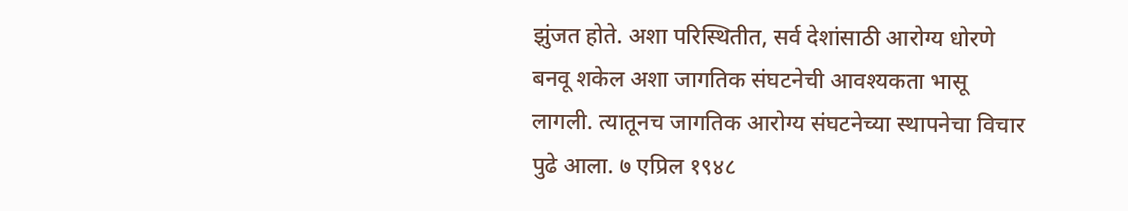झुंजत होते. अशा परिस्थितीत, सर्व देशांसाठी आरोग्य धोरणे बनवू शकेल अशा जागतिक संघटनेची आवश्यकता भासू लागली. त्यातूनच जागतिक आरोग्य संघटनेच्या स्थापनेचा विचार पुढे आला. ७ एप्रिल १९४८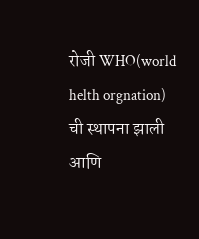रोजी WHO(world helth orgnation) ची स्थापना झाली आणि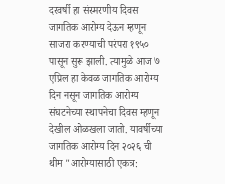दरवर्षी हा संस्मरणीय दिवस जागतिक आरोग्य देऊन म्हणून साजरा करण्याची परंपरा १९५० पासून सुरू झाली. त्यामुळे आज ७ एप्रिल हा केवळ जागतिक आरोग्य दिन नसून जागतिक आरोग्य संघटनेच्या स्थापनेचा दिवस म्हणून देखील ओळखला जातो. यावर्षीच्या जागतिक आरोग्य दिन २०२६ ची थीम "आरोग्यासाठी एकत्र: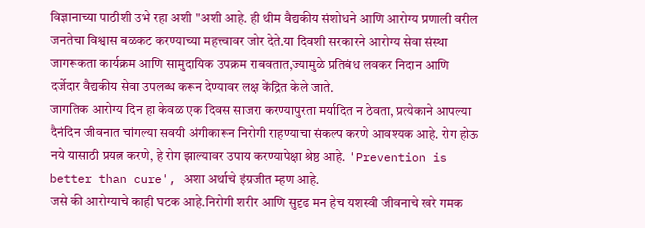विज्ञानाच्या पाठीशी उभे रहा अशी "अशी आहे. ही थीम वैद्यकीय संशोधने आणि आरोग्य प्रणाली वरील जनतेचा विश्वास बळकट करण्याच्या महत्त्वावर जोर देते.या दिवशी सरकारने आरोग्य सेवा संस्था जागरूकता कार्यक्रम आणि सामुदायिक उपक्रम राबवतात,ज्यामुळे प्रतिबंध लवकर निदान आणि दर्जेदार वैद्यकीय सेवा उपलब्ध करून देण्यावर लक्ष केंद्रित केले जाते.
जागतिक आरोग्य दिन हा केवळ एक दिवस साजरा करण्यापुरता मर्यादित न ठेवता, प्रत्येकाने आपल्या दैनंदिन जीवनात चांगल्या सवयी अंगीकारून निरोगी राहण्याचा संकल्प करणे आवश्यक आहे. रोग होऊ नये यासाठी प्रयत्न करणे, हे रोग झाल्यावर उपाय करण्यापेक्षा श्रेष्ठ आहे. 'Prevention is better than cure', अशा अर्थाचे इंग्रजीत म्हण आहे.
जसे की आरोग्याचे काही घटक आहे.निरोगी शरीर आणि सुदृढ मन हेच यशस्वी जीवनाचे खरे गमक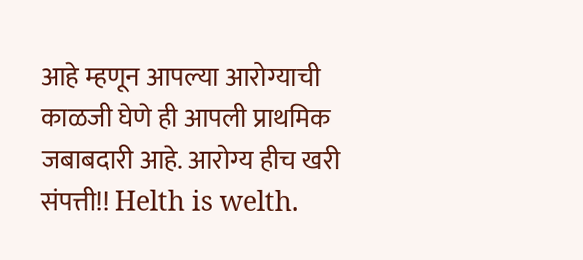आहे म्हणून आपल्या आरोग्याची काळजी घेणे ही आपली प्राथमिक जबाबदारी आहे. आरोग्य हीच खरी संपत्ती!! Helth is welth.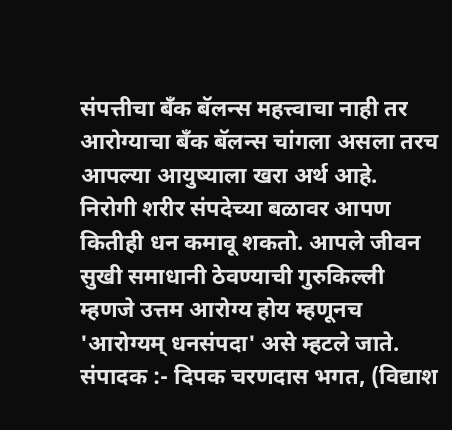संपत्तीचा बँक बॅलन्स महत्त्वाचा नाही तर आरोग्याचा बँक बॅलन्स चांगला असला तरच आपल्या आयुष्याला खरा अर्थ आहे. निरोगी शरीर संपदेच्या बळावर आपण कितीही धन कमावू शकतो. आपले जीवन सुखी समाधानी ठेवण्याची गुरुकिल्ली म्हणजे उत्तम आरोग्य होय म्हणूनच 'आरोग्यम् धनसंपदा' असे म्हटले जाते.
संपादक :- दिपक चरणदास भगत, (विद्याश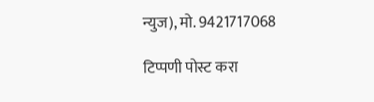न्युज), मो. 9421717068

टिप्पणी पोस्ट करा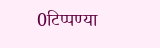0टिप्पण्या